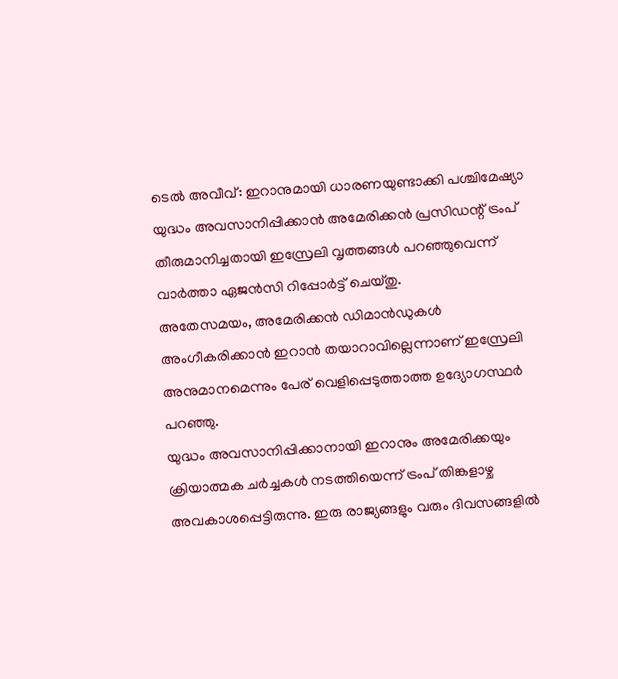ടെൽ അവീവ്: ഇറാനുമായി ധാരണയുണ്ടാക്കി പശ്ചിമേഷ്യാ യുദ്ധം അവസാനിപ്പിക്കാൻ അമേരിക്കൻ പ്രസിഡന്റ് ട്രംപ് തീരുമാനിച്ചതായി ഇസ്രേലി വൃത്തങ്ങൾ പറഞ്ഞുവെന്ന് വാർത്താ ഏജൻസി റിപ്പോർട്ട് ചെയ്തു.
അതേസമയം, അമേരിക്കൻ ഡിമാൻഡുകൾ അംഗീകരിക്കാൻ ഇറാൻ തയാറാവില്ലെന്നാണ് ഇസ്രേലി അനുമാനമെന്നും പേര് വെളിപ്പെടുത്താത്ത ഉദ്യോഗസ്ഥർ പറഞ്ഞു.
യുദ്ധം അവസാനിപ്പിക്കാനായി ഇറാനും അമേരിക്കയും ക്രിയാത്മക ചർച്ചകൾ നടത്തിയെന്ന് ട്രംപ് തിങ്കളാഴ്ച അവകാശപ്പെട്ടിരുന്നു. ഇരു രാജ്യങ്ങളും വരും ദിവസങ്ങളിൽ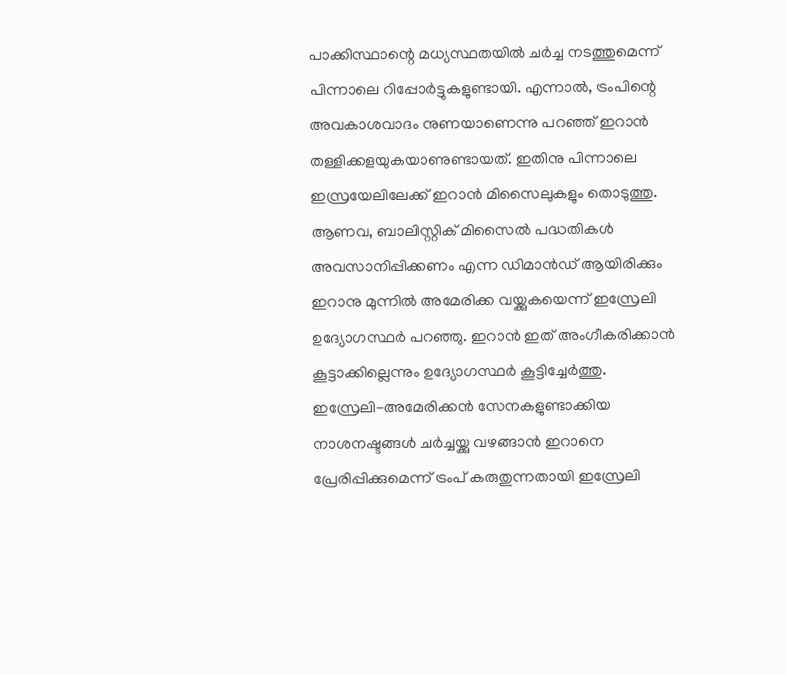പാക്കിസ്ഥാന്റെ മധ്യസ്ഥതയിൽ ചർച്ച നടത്തുമെന്ന് പിന്നാലെ റിപ്പോർട്ടുകളുണ്ടായി. എന്നാൽ, ട്രംപിന്റെ അവകാശവാദം നുണയാണെന്നു പറഞ്ഞ് ഇറാൻ തള്ളിക്കളയുകയാണുണ്ടായത്. ഇതിനു പിന്നാലെ ഇസ്രയേലിലേക്ക് ഇറാൻ മിസൈലുകളും തൊടുത്തു.
ആണവ, ബാലിസ്റ്റിക് മിസൈൽ പദ്ധതികൾ അവസാനിപ്പിക്കണം എന്ന ഡിമാൻഡ് ആയിരിക്കും ഇറാനു മുന്നിൽ അമേരിക്ക വയ്ക്കുകയെന്ന് ഇസ്രേലി ഉദ്യോഗസ്ഥർ പറഞ്ഞു. ഇറാൻ ഇത് അംഗീകരിക്കാൻ കൂട്ടാക്കില്ലെന്നും ഉദ്യോഗസ്ഥർ കൂട്ടിച്ചേർത്തു.
ഇസ്രേലി-അമേരിക്കൻ സേനകളുണ്ടാക്കിയ നാശനഷ്ടങ്ങൾ ചർച്ചയ്ക്കു വഴങ്ങാൻ ഇറാനെ പ്രേരിപ്പിക്കുമെന്ന് ട്രംപ് കരുതുന്നതായി ഇസ്രേലി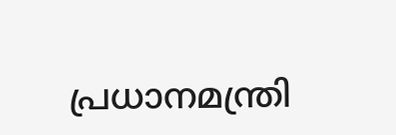പ്രധാനമന്ത്രി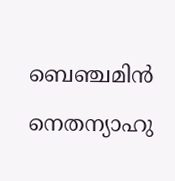ബെഞ്ചമിൻ നെതന്യാഹു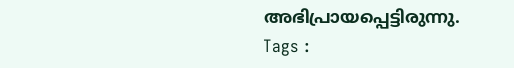അഭിപ്രായപ്പെട്ടിരുന്നു.
Tags :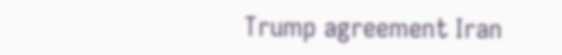Trump agreement Iran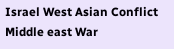Israel West Asian Conflict Middle east War